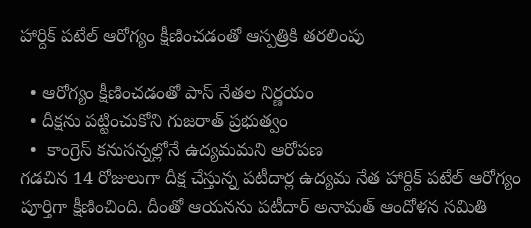హార్దిక్‌ పటేల్‌ ఆరోగ్యం క్షీణించడంతో ఆస్పత్రికి తరలింపు

  • ఆరోగ్యం క్షీణించడంతో పాస్‌ నేతల నిర్ణయం
  • దీక్షను పట్టించుకోని గుజరాత్‌ ప్రభుత్వం
  •  కాంగ్రెస్‌ కనుసన్నల్లోనే ఉద్యమమని ఆరోపణ
గడచిన 14 రోజులుగా దీక్ష చేస్తున్న పటీదార్ల ఉద్యమ నేత హార్దిక్‌ పటేల్‌ ఆరోగ్యం పూర్తిగా క్షీణించింది. దీంతో ఆయనను పటీదార్‌ అనామత్‌ ఆందోళన సమితి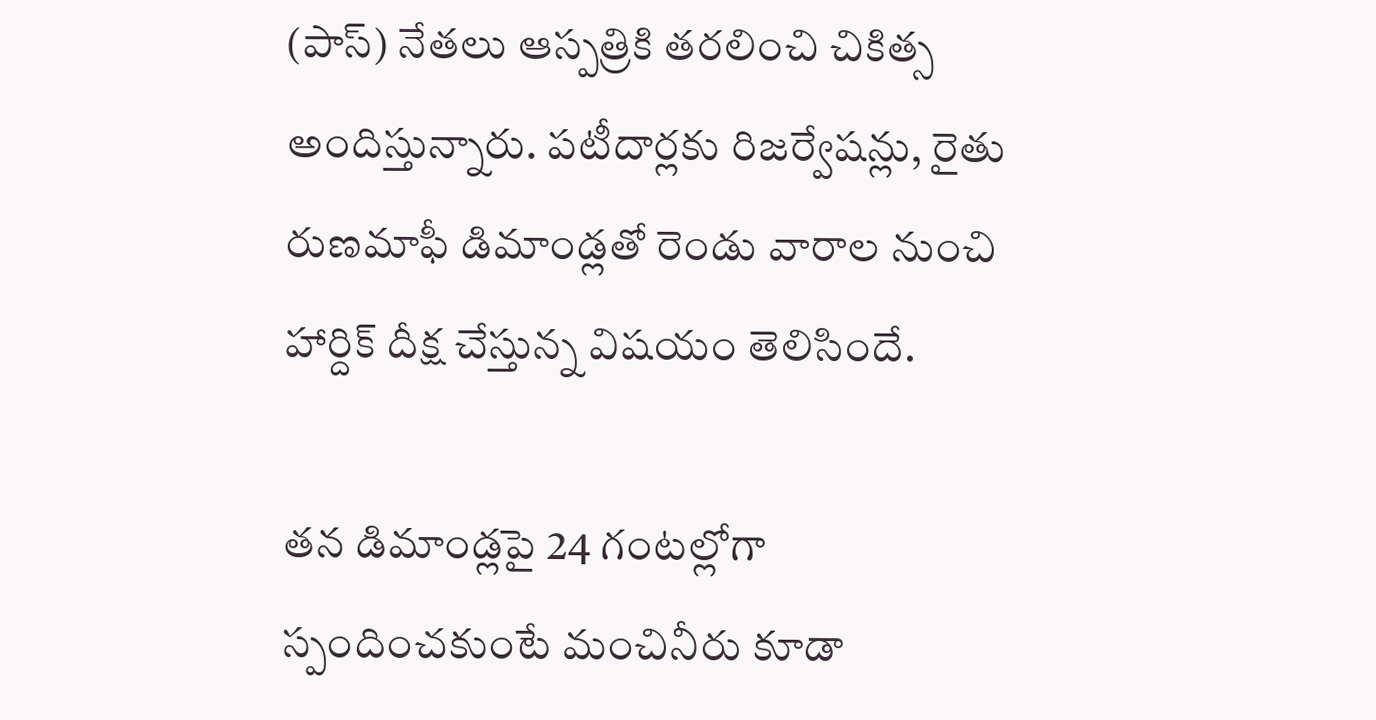(పాస్‌) నేతలు ఆస్పత్రికి తరలించి చికిత్స అందిస్తున్నారు. పటీదార్లకు రిజర్వేషన్లు, రైతు రుణమాఫీ డిమాండ్లతో రెండు వారాల నుంచి హార్దిక్ దీక్ష చేస్తున్న విషయం తెలిసిందే.

తన డిమాండ్లపై 24 గంటల్లోగా స్పందించకుంటే మంచినీరు కూడా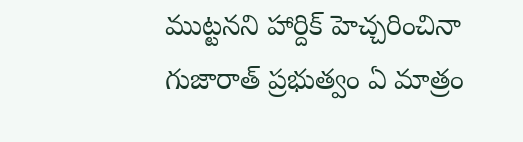ముట్టనని హార్దిక్ హెచ్చరించినా గుజారాత్‌ ప్రభుత్వం ఏ మాత్రం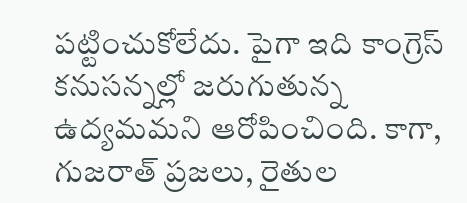పట్టించుకోలేదు. పైగా ఇది కాంగ్రెస్‌ కనుసన్నల్లో జరుగుతున్న ఉద్యమమని ఆరోపించింది. కాగా, గుజరాత్‌ ప్రజలు, రైతుల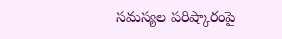సమస్యల పరిష్కారంపై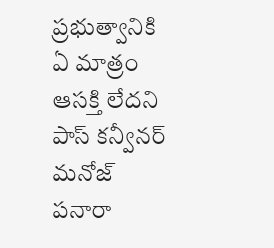ప్రభుత్వానికి ఏ మాత్రం ఆసక్తి లేదని పాస్‌ కన్వీనర్‌ మనోజ్‌ పనారా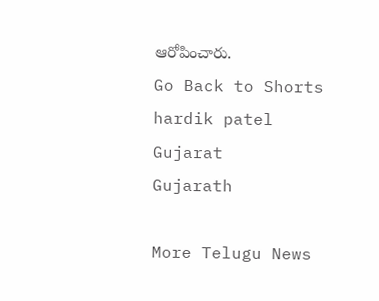ఆరోపించారు.
Go Back to Shorts
hardik patel
Gujarat
Gujarath

More Telugu News